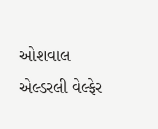ઓશવાલ એલ્ડરલી વેલ્ફેર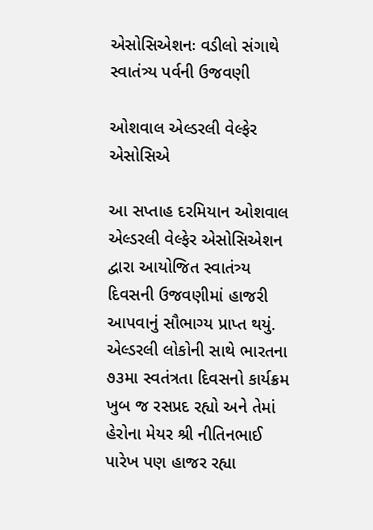એસોસિએશનઃ વડીલો સંગાથે સ્વાતંત્ર્ય પર્વની ઉજવણી

ઓશવાલ એલ્ડરલી વેલ્ફેર એસોસિએ

આ સપ્તાહ દરમિયાન ઓશવાલ એલ્ડરલી વેલ્ફેર એસોસિએશન દ્વારા આયોજિત સ્વાતંત્ર્ય દિવસની ઉજવણીમાં હાજરી આપવાનું સૌભાગ્ય પ્રાપ્ત થયું. એલ્ડરલી લોકોની સાથે ભારતના ૭૩મા સ્વતંત્રતા દિવસનો કાર્યક્રમ ખુબ જ રસપ્રદ રહ્યો અને તેમાં હેરોના મેયર શ્રી નીતિનભાઈ પારેખ પણ હાજર રહ્યા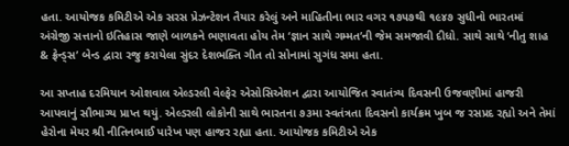હતા. આયોજક કમિટીએ એક સરસ પ્રેઝન્ટેશન તૈયાર કરેલું અને માહિતીના ભાર વગર ૧૭૫૭થી ૧૯૪૭ સુધીનો ભારતમાં અંગ્રેજી સત્તાનો ઇતિહાસ જાણે બાળકને ભણાવતા હોય તેમ ‘જ્ઞાન સાથે ગમ્મત’ની જેમ સમજાવી દીધો. સાથે સાથે ‘નીતુ શાહ & ફ્રેન્ડ્સ’ બેન્ડ દ્વારા રજુ કરાયેલા સુંદર દેશભક્તિ ગીત તો સોનામાં સુગંધ સમા હતા.

આ સપ્તાહ દરમિયાન ઓશવાલ એલ્ડરલી વેલ્ફેર એસોસિએશન દ્વારા આયોજિત સ્વાતંત્ર્ય દિવસની ઉજવણીમાં હાજરી આપવાનું સૌભાગ્ય પ્રાપ્ત થયું. એલ્ડરલી લોકોની સાથે ભારતના ૭૩મા સ્વતંત્રતા દિવસનો કાર્યક્રમ ખુબ જ રસપ્રદ રહ્યો અને તેમાં હેરોના મેયર શ્રી નીતિનભાઈ પારેખ પણ હાજર રહ્યા હતા. આયોજક કમિટીએ એક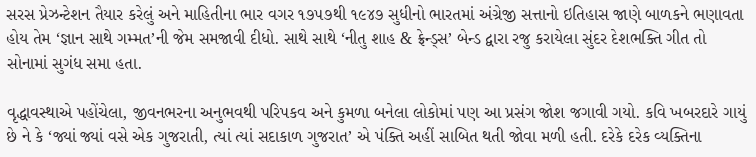સરસ પ્રેઝન્ટેશન તૈયાર કરેલું અને માહિતીના ભાર વગર ૧૭૫૭થી ૧૯૪૭ સુધીનો ભારતમાં અંગ્રેજી સત્તાનો ઇતિહાસ જાણે બાળકને ભણાવતા હોય તેમ ‘જ્ઞાન સાથે ગમ્મત’ની જેમ સમજાવી દીધો. સાથે સાથે ‘નીતુ શાહ & ફ્રેન્ડ્સ’ બેન્ડ દ્વારા રજુ કરાયેલા સુંદર દેશભક્તિ ગીત તો સોનામાં સુગંધ સમા હતા.

વૃદ્ધાવસ્થાએ પહોંચેલા, જીવનભરના અનુભવથી પરિપકવ અને કુમળા બનેલા લોકોમાં પણ આ પ્રસંગ જોશ જગાવી ગયો. કવિ ખબરદારે ગાયું છે ને કે ‘જ્યાં જ્યાં વસે એક ગુજરાતી, ત્યાં ત્યાં સદાકાળ ગુજરાત’ એ પંક્તિ અહીં સાબિત થતી જોવા મળી હતી. દરેકે દરેક વ્યક્તિના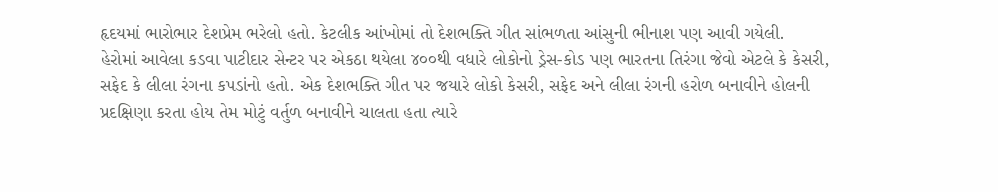હૃદયમાં ભારોભાર દેશપ્રેમ ભરેલો હતો. કેટલીક આંખોમાં તો દેશભક્તિ ગીત સાંભળતા આંસુની ભીનાશ પણ આવી ગયેલી.
હેરોમાં આવેલા કડવા પાટીદાર સેન્ટર પર એકઠા થયેલા ૪૦૦થી વધારે લોકોનો ડ્રેસ-કોડ પણ ભારતના તિરંગા જેવો એટલે કે કેસરી, સફેદ કે લીલા રંગના કપડાંનો હતો. એક દેશભક્તિ ગીત પર જયારે લોકો કેસરી, સફેદ અને લીલા રંગની હરોળ બનાવીને હોલની પ્રદક્ષિણા કરતા હોય તેમ મોટું વર્તુળ બનાવીને ચાલતા હતા ત્યારે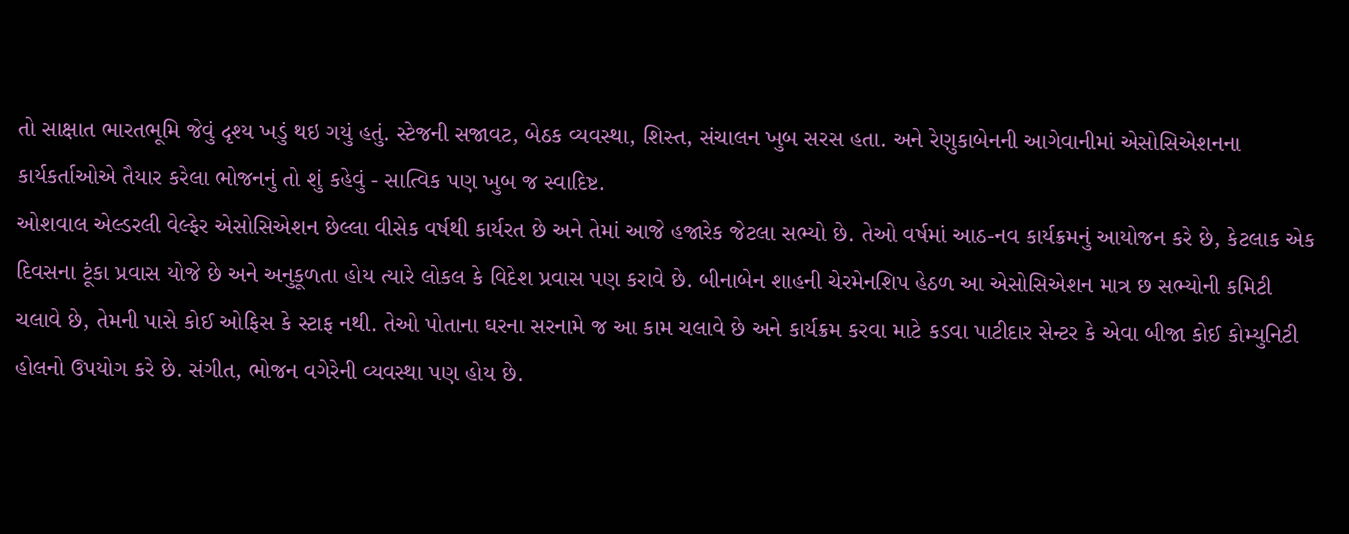તો સાક્ષાત ભારતભૂમિ જેવું દૃશ્ય ખડું થઇ ગયું હતું. સ્ટેજની સજાવટ, બેઠક વ્યવસ્થા, શિસ્ત, સંચાલન ખુબ સરસ હતા. અને રેણુકાબેનની આગેવાનીમાં એસોસિએશનના કાર્યકર્તાઓએ તૈયાર કરેલા ભોજનનું તો શું કહેવું - સાત્વિક પણ ખુબ જ સ્વાદિષ્ટ.
ઓશવાલ એલ્ડરલી વેલ્ફેર એસોસિએશન છેલ્લા વીસેક વર્ષથી કાર્યરત છે અને તેમાં આજે હજારેક જેટલા સભ્યો છે. તેઓ વર્ષમાં આઠ-નવ કાર્યક્રમનું આયોજન કરે છે, કેટલાક એક દિવસના ટૂંકા પ્રવાસ યોજે છે અને અનુકૂળતા હોય ત્યારે લોકલ કે વિદેશ પ્રવાસ પણ કરાવે છે. બીનાબેન શાહની ચેરમેનશિપ હેઠળ આ એસોસિએશન માત્ર છ સભ્યોની કમિટી ચલાવે છે, તેમની પાસે કોઈ ઓફિસ કે સ્ટાફ નથી. તેઓ પોતાના ઘરના સરનામે જ આ કામ ચલાવે છે અને કાર્યક્રમ કરવા માટે કડવા પાટીદાર સેન્ટર કે એવા બીજા કોઈ કોમ્યુનિટી હોલનો ઉપયોગ કરે છે. સંગીત, ભોજન વગેરેની વ્યવસ્થા પણ હોય છે.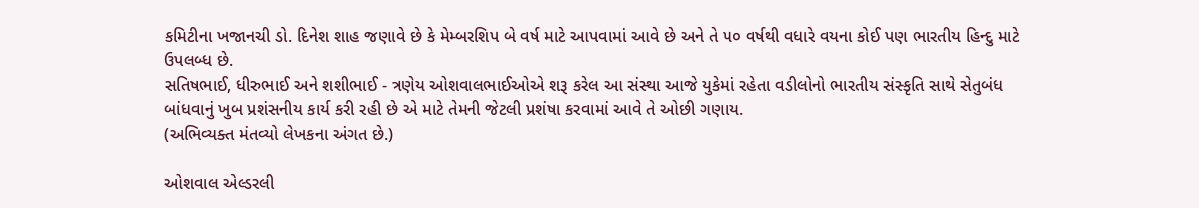કમિટીના ખજાનચી ડો. દિનેશ શાહ જણાવે છે કે મેમ્બરશિપ બે વર્ષ માટે આપવામાં આવે છે અને તે ૫૦ વર્ષથી વધારે વયના કોઈ પણ ભારતીય હિન્દુ માટે ઉપલબ્ધ છે.
સતિષભાઈ, ધીરુભાઈ અને શશીભાઈ - ત્રણેય ઓશવાલભાઈઓએ શરૂ કરેલ આ સંસ્થા આજે યુકેમાં રહેતા વડીલોનો ભારતીય સંસ્કૃતિ સાથે સેતુબંધ બાંધવાનું ખુબ પ્રશંસનીય કાર્ય કરી રહી છે એ માટે તેમની જેટલી પ્રશંષા કરવામાં આવે તે ઓછી ગણાય.
(અભિવ્યક્ત મંતવ્યો લેખકના અંગત છે.)

ઓશવાલ એલ્ડરલી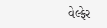વેલ્ફેર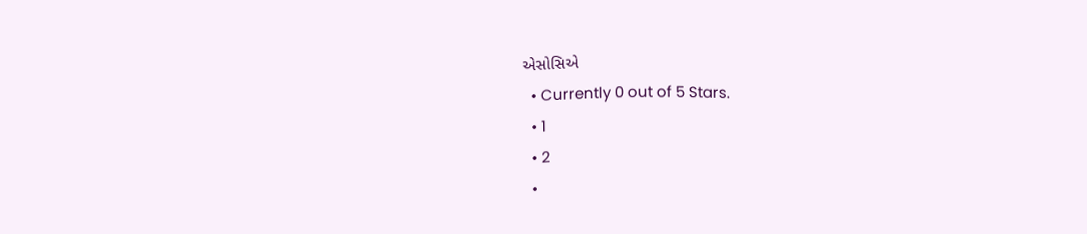એસોસિએ
  • Currently 0 out of 5 Stars.
  • 1
  • 2
  •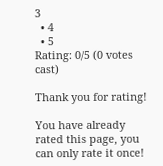3
  • 4
  • 5
Rating: 0/5 (0 votes cast)

Thank you for rating!

You have already rated this page, you can only rate it once!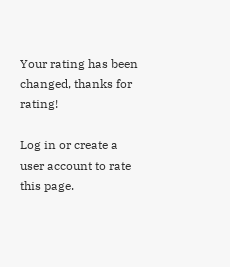Your rating has been changed, thanks for rating!

Log in or create a user account to rate this page.